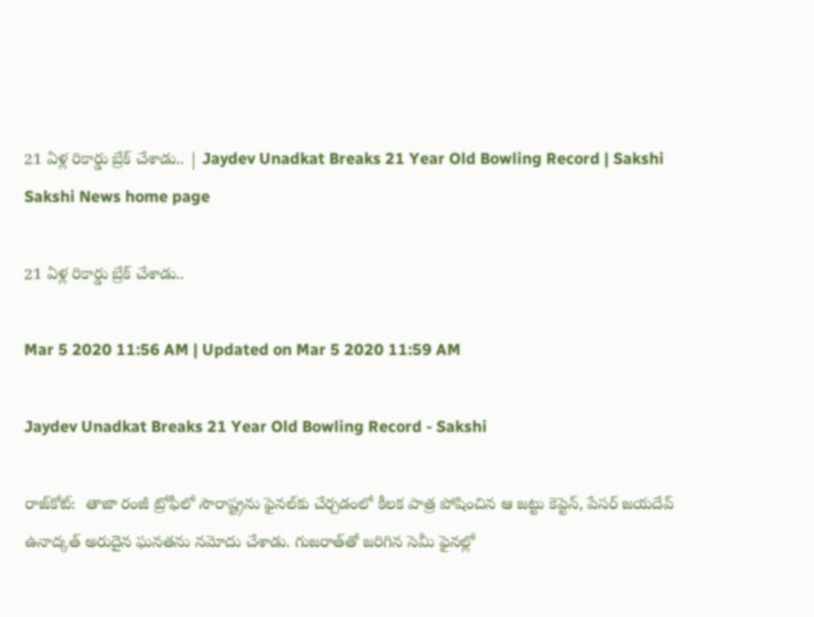21 ఏళ్ల రికార్డు బ్రేక్‌ చేశాడు.. | Jaydev Unadkat Breaks 21 Year Old Bowling Record | Sakshi
Sakshi News home page

21 ఏళ్ల రికార్డు బ్రేక్‌ చేశాడు..

Mar 5 2020 11:56 AM | Updated on Mar 5 2020 11:59 AM

Jaydev Unadkat Breaks 21 Year Old Bowling Record - Sakshi

రాజ్‌కోట్‌:  తాజా రంజీ ట్రోఫీలో సౌరాష్ట్రను ఫైనల్‌కు చేర్చడంలో కీలక పాత్ర పోషించిన ఆ జట్టు కెప్టెన్‌, పేసర్‌ జయదేవ్‌ ఉనాద్కత్‌ అరుదైన ఘనతను నమోదు చేశాడు. గుజరాత్‌తో జరిగిన సెమీ ఫైనల్లో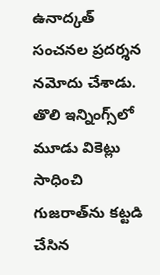ఉనాద్కత్‌ సంచనల ప్రదర్శన నమోదు చేశాడు. తొలి ఇన్నింగ్స్‌లో మూడు వికెట్లు సాధించి గుజరాత్‌ను కట్టడి చేసిన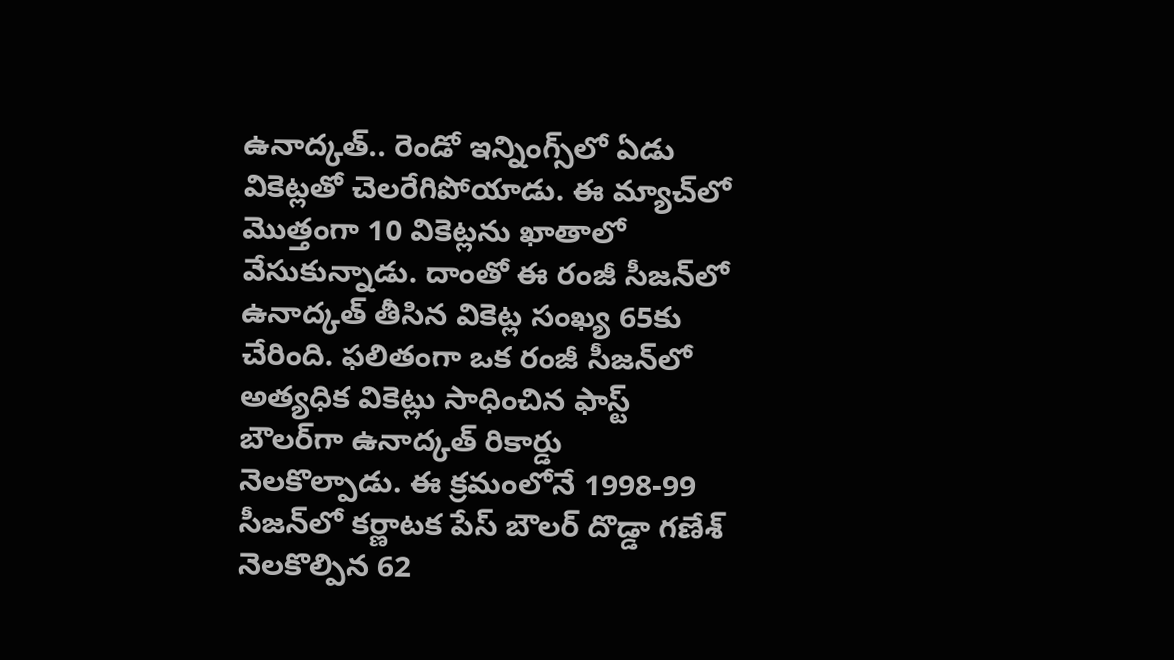ఉనాద్కత్‌.. రెండో ఇన్నింగ్స్‌లో ఏడు వికెట్లతో చెలరేగిపోయాడు. ఈ మ్యాచ్‌లో మొత్తంగా 10 వికెట్లను ఖాతాలో వేసుకున్నాడు. దాంతో ఈ రంజీ సీజన్‌లో ఉనాద్కత్‌ తీసిన వికెట్ల సంఖ్య 65కు చేరింది. ఫలితంగా ఒక రంజీ సీజన్‌లో అత్యధిక వికెట్లు సాధించిన ఫాస్ట్‌ బౌలర్‌గా ఉనాద్కత్‌ రికార్డు నెలకొల్పాడు. ఈ క్రమంలోనే 1998-99 సీజన్‌లో కర్ణాటక పేస్‌ బౌలర్‌ దొడ్డా గణేశ్‌ నెలకొల్పిన 62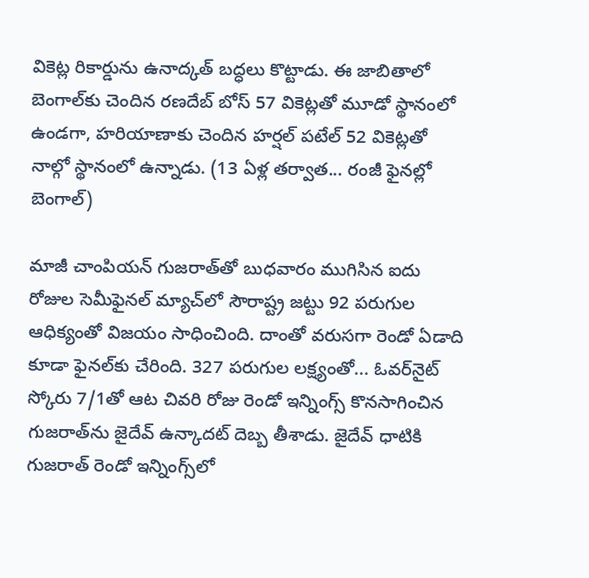వికెట్ల రికార్డును ఉనాద్కత్‌ బద్ధలు కొట్టాడు. ఈ జాబితాలో బెంగాల్‌కు చెందిన రణదేబ్‌ బోస్‌ 57 వికెట్లతో మూడో స్థానంలో ఉండగా, హరియాణాకు చెందిన హర్షల్‌ పటేల్‌ 52 వికెట్లతో నాల్గో స్థానంలో ఉన్నాడు. (13 ఏళ్ల తర్వాత... రంజీ ఫైనల్లో బెంగాల్‌)

మాజీ చాంపియన్‌ గుజరాత్‌తో బుధవారం ముగిసిన ఐదు రోజుల సెమీఫైనల్‌ మ్యాచ్‌లో సౌరాష్ట్ర జట్టు 92 పరుగుల ఆధిక్యంతో విజయం సాధించింది. దాంతో వరుసగా రెండో ఏడాది కూడా ఫైనల్‌కు చేరింది. 327 పరుగుల లక్ష్యంతో... ఓవర్‌నైట్‌ స్కోరు 7/1తో ఆట చివరి రోజు రెండో ఇన్నింగ్స్‌ కొనసాగించిన గుజరాత్‌ను జైదేవ్‌ ఉన్కాదట్‌ దెబ్బ తీశాడు. జైదేవ్‌ ధాటికి గుజరాత్‌ రెండో ఇన్నింగ్స్‌లో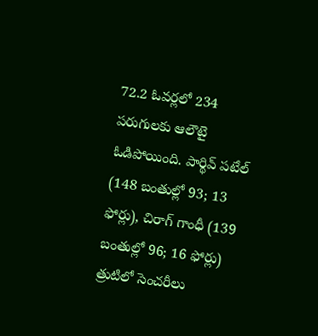72.2 ఓవర్లలో 234 పరుగులకు ఆలౌటై ఓడిపోయింది. పార్థివ్‌ పటేల్‌ (148 బంతుల్లో 93; 13 ఫోర్లు), చిరాగ్‌ గాంధీ (139 బంతుల్లో 96; 16 ఫోర్లు) త్రుటిలో సెంచరీలు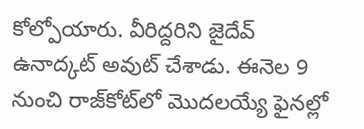కోల్పోయారు. వీరిద్దరిని జైదేవ్‌ ఉనాద్కట్‌ అవుట్‌ చేశాడు. ఈనెల 9 నుంచి రాజ్‌కోట్‌లో మొదలయ్యే ఫైనల్లో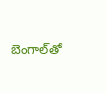బెంగాల్‌తో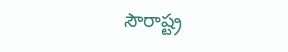సౌరాష్ట్ర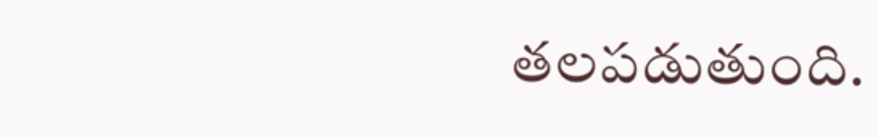తలపడుతుంది.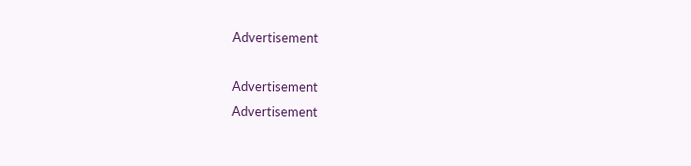Advertisement

Advertisement
Advertisement